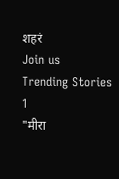शहरं
Join us
Trending Stories
1
"मीरा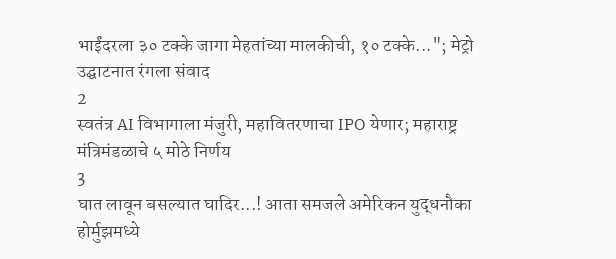भाईंदरला ३० टक्के जागा मेहतांच्या मालकीची, १० टक्के..."; मेट्रो उद्घाटनात रंगला संवाद
2
स्वतंत्र AI विभागाला मंजुरी, महावितरणाचा IPO येणार; महाराष्ट्र मंत्रिमंडळाचे ५ मोठे निर्णय
3
घात लावून बसल्यात घादिर...! आता समजले अमेरिकन युद्धनौका होर्मुझमध्ये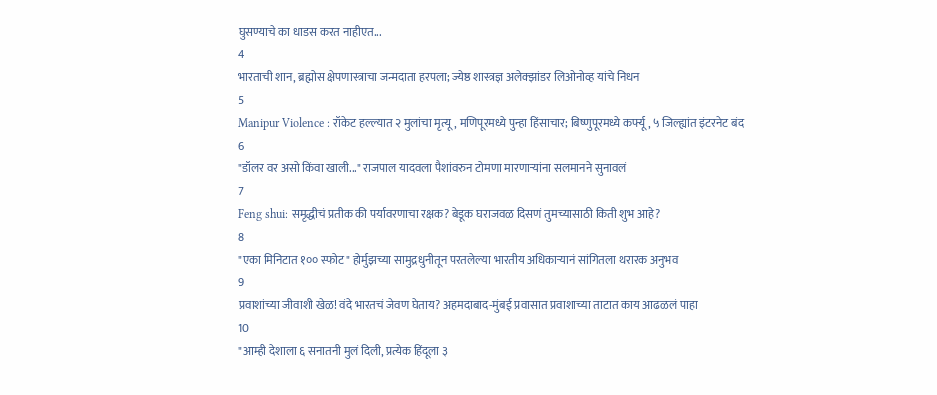घुसण्याचे का धाडस करत नाहीएत...
4
भारताची शान, ब्रह्मोस क्षेपणास्त्राचा जन्मदाता हरपला; ज्येष्ठ शास्त्रज्ञ अलेक्झांडर लिओनोव्ह यांचे निधन
5
Manipur Violence : रॉकेट हल्ल्यात २ मुलांचा मृत्यू, मणिपूरमध्ये पुन्हा हिंसाचार; बिष्णुपूरमध्ये कर्फ्यू, ५ जिल्ह्यांत इंटरनेट बंद
6
"डॉलर वर असो किंवा खाली..." राजपाल यादवला पैशांवरुन टोमणा मारणाऱ्यांना सलमानने सुनावलं
7
Feng shui: समृद्धीचं प्रतीक की पर्यावरणाचा रक्षक? बेडूक घराजवळ दिसणं तुमच्यासाठी किती शुभ आहे?
8
"एका मिनिटात १०० स्फोट" होर्मुझच्या सामुद्रधुनीतून परतलेल्या भारतीय अधिकाऱ्यानं सांगितला थरारक अनुभव
9
प्रवाशांच्या जीवाशी खेळ! वंदे भारतचं जेवण घेताय? अहमदाबाद-मुंबई प्रवासात प्रवाशाच्या ताटात काय आढळलं पाहा
10
"आम्ही देशाला ६ सनातनी मुलं दिली, प्रत्येक हिंदूला ३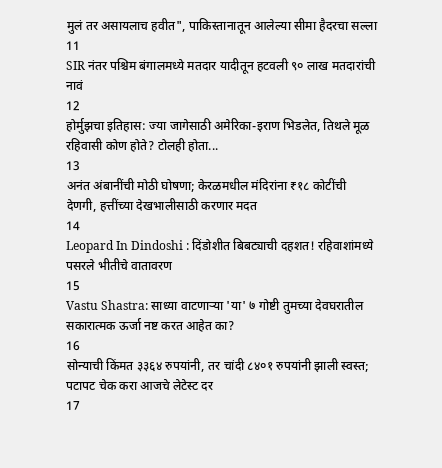मुलं तर असायलाच हवीत", पाकिस्तानातून आलेल्या सीमा हैदरचा सल्ला
11
SIR नंतर पश्चिम बंगालमध्ये मतदार यादीतून हटवली ९० लाख मतदारांची नावं
12
होर्मुझचा इतिहास: ज्या जागेसाठी अमेरिका-इराण भिडलेत, तिथले मूळ रहिवासी कोण होते? टोलही होता...
13
अनंत अंबानींची मोठी घोषणा; केरळमधील मंदिरांना ₹१८ कोटींची देणगी, हत्तींच्या देखभालीसाठी करणार मदत
14
Leopard In Dindoshi : दिंडोशीत बिबट्याची दहशत! रहिवाशांमध्ये पसरले भीतीचे वातावरण
15
Vastu Shastra: साध्या वाटणाऱ्या 'या' ७ गोष्टी तुमच्या देवघरातील सकारात्मक ऊर्जा नष्ट करत आहेत का?
16
सोन्याची किंमत ३३६४ रुपयांनी, तर चांदी ८४०१ रुपयांनी झाली स्वस्त; पटापट चेक करा आजचे लेटेस्ट दर
17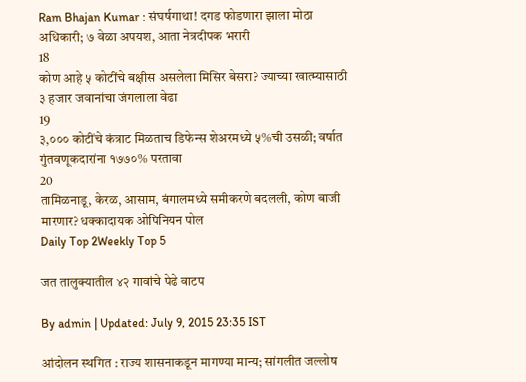Ram Bhajan Kumar : संघर्षगाथा! दगड फोडणारा झाला मोठा अधिकारी; ७ वेळा अपयश, आता नेत्रदीपक भरारी
18
कोण आहे ५ कोटींचे बक्षीस असलेला मिसिर बेसरा? ज्याच्या खात्म्यासाठी ३ हजार जवानांचा जंगलाला वेढा
19
३,००० कोटींचे कंत्राट मिळताच डिफेन्स शेअरमध्ये ५%ची उसळी; वर्षात गुंतवणूकदारांना १७७०% परतावा
20
तामिळनाडू, केरळ, आसाम, बंगालमध्ये समीकरणे बदलली, कोण बाजी मारणार? धक्कादायक ओपिनियन पोल
Daily Top 2Weekly Top 5

जत तालुक्यातील ४२ गावांचे पेढे वाटप

By admin | Updated: July 9, 2015 23:35 IST

आंदोलन स्थगित : राज्य शासनाकडून मागण्या मान्य; सांगलीत जल्लोष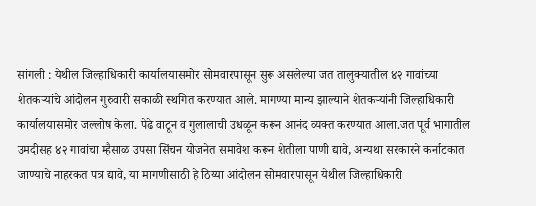सांगली : येथील जिल्हाधिकारी कार्यालयासमोर सोमवारपासून सुरू असलेल्या जत तालुक्यातील ४२ गावांच्या शेतकऱ्यांचे आंदोलन गुरुवारी सकाळी स्थगित करण्यात आले. मागण्या मान्य झाल्याने शेतकऱ्यांनी जिल्हाधिकारी कार्यालयासमोर जल्लोष केला. पेढे वाटून व गुलालाची उधळून करून आनंद व्यक्त करण्यात आला.जत पूर्व भागातील उमदीसह ४२ गावांचा म्हैसाळ उपसा सिंचन योजनेत समावेश करून शेतीला पाणी द्यावे, अन्यथा सरकारने कर्नाटकात जाण्याचे नाहरकत पत्र द्यावे, या मागणीसाठी हे ठिय्या आंदोलन सोमवारपासून येथील जिल्हाधिकारी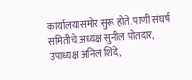कार्यालयासमोर सुरू होते. पाणी संघर्ष समितीचे अध्यक्ष सुनील पोतदार, उपाध्यक्ष अनिल शिंदे,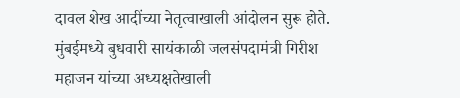दावल शेख आदींच्या नेतृत्वाखाली आंदोलन सुरू होते. मुंबईमध्ये बुधवारी सायंकाळी जलसंपदामंत्री गिरीश महाजन यांच्या अध्यक्षतेखाली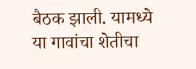बैठक झाली. यामध्ये या गावांचा शेतीचा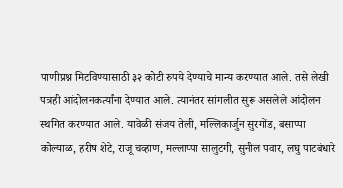पाणीप्रश्न मिटविण्यासाठी ३२ कोटी रुपये देण्याचे मान्य करण्यात आले. तसे लेखी पत्रही आंदोलनकर्त्यांना देण्यात आले. त्यानंतर सांगलीत सुरू असलेले आंदोलन स्थगित करण्यात आले. यावेळी संजय तेली, मल्लिकार्जुन सुरगोंड, बसाप्पा कोल्याळ, हरीष शेटे, राजू चव्हाण, मल्लाप्पा सालुटगी, सुनील पवार, लघु पाटबंधारे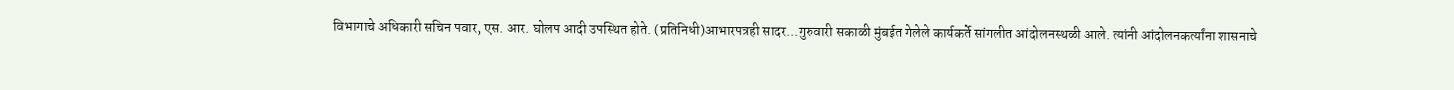विभागाचे अधिकारी सचिन पवार, एस. आर. घोलप आदी उपस्थित होते. (प्रतिनिधी)आभारपत्रही सादर...गुरुवारी सकाळी मुंबईत गेलेले कार्यकर्ते सांगलीत आंदोलनस्थळी आले. त्यांनी आंदोलनकर्त्यांना शासनाचे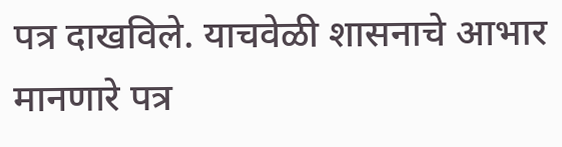पत्र दाखविले. याचवेळी शासनाचे आभार मानणारे पत्र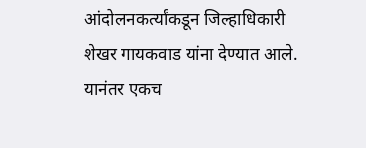आंदोलनकर्त्यांकडून जिल्हाधिकारी शेखर गायकवाड यांना देण्यात आले. यानंतर एकच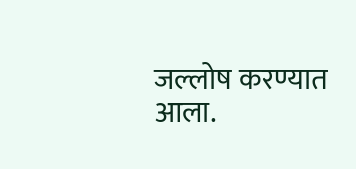जल्लोष करण्यात आला.